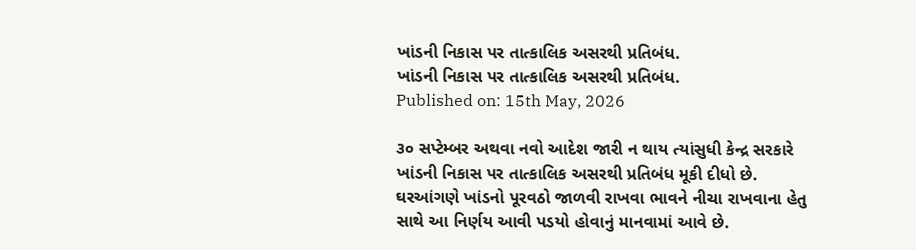ખાંડની નિકાસ પર તાત્કાલિક અસરથી પ્રતિબંધ.
ખાંડની નિકાસ પર તાત્કાલિક અસરથી પ્રતિબંધ.
Published on: 15th May, 2026

૩૦ સપ્ટેમ્બર અથવા નવો આદેશ જારી ન થાય ત્યાંસુધી કેન્દ્ર સરકારે ખાંડની નિકાસ પર તાત્કાલિક અસરથી પ્રતિબંધ મૂકી દીધો છે. ઘરઆંગણે ખાંડનો પૂરવઠો જાળવી રાખવા ભાવને નીચા રાખવાના હેતુ સાથે આ નિર્ણય આવી પડયો હોવાનું માનવામાં આવે છે.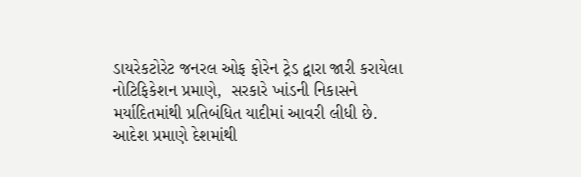ડાયરેકટોરેટ જનરલ ઓફ ફોરેન ટ્રેડ દ્વારા જારી કરાયેલા નોટિફિકેશન પ્રમાણે,  સરકારે ખાંડની નિકાસને મર્યાદિતમાંથી પ્રતિબંધિત યાદીમાં આવરી લીધી છે. આદેશ પ્રમાણે દેશમાંથી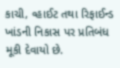કાચી, વ્હાઈટ તથા રિફાઈન્ડ ખાંડની નિકાસ પર પ્રતિબંધ મૂકી દેવાયો છે.